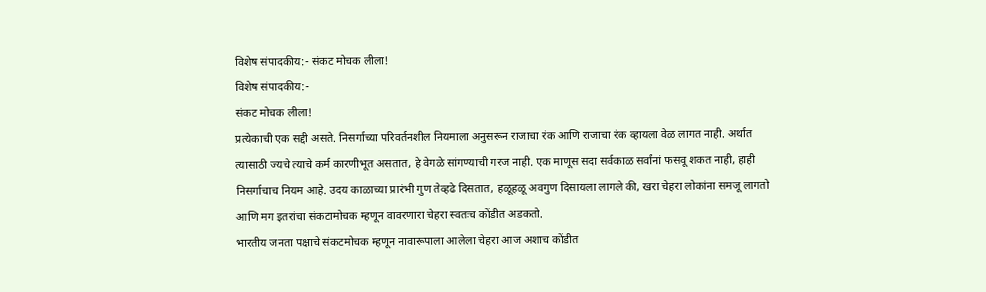विशेष संपादकीय:- संकट मोचक लीला!
विशेष संपादकीय:-
संकट मोचक लीला!
प्रत्येकाची एक सद्दी असते. निसर्गाच्या परिवर्तनशील नियमाला अनुसरून राजाचा रंक आणि राजाचा रंक व्हायला वेळ लागत नाही. अर्थात त्यासाठी ज्यचे त्याचे कर्म कारणीभूत असतात, हे वेगळे सांगण्याची गरज नाही. एक माणूस सदा सर्वकाळ सर्वांनां फसवू शकत नाही, हाही निसर्गाचाच नियम आहे. उदय काळाच्या प्रारंभी गुण तेव्हढे दिसतात, हळूहळू अवगुण दिसायला लागले की, खरा चेहरा लोकांना समजू लागतो आणि मग इतरांचा संकटामोचक म्हणून वावरणारा चेहरा स्वतःच कोंडीत अडकतो.
भारतीय जनता पक्षाचे संकटमोचक म्हणून नावारूपाला आलेला चेहरा आज अशाच कोंडीत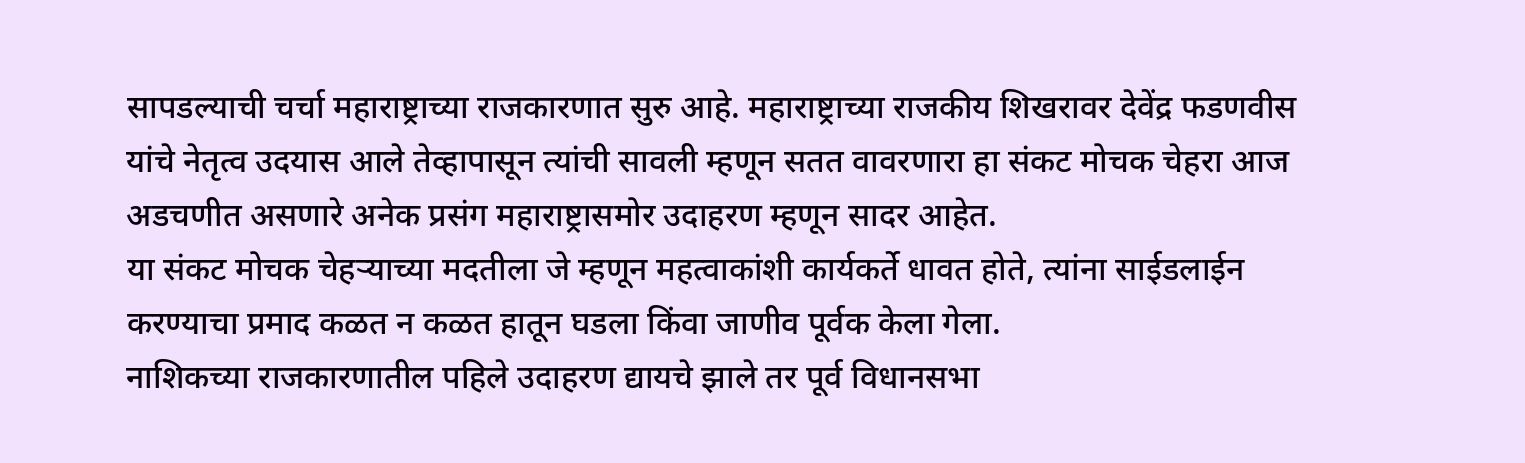सापडल्याची चर्चा महाराष्ट्राच्या राजकारणात सुरु आहे. महाराष्ट्राच्या राजकीय शिखरावर देवेंद्र फडणवीस यांचे नेतृत्व उदयास आले तेव्हापासून त्यांची सावली म्हणून सतत वावरणारा हा संकट मोचक चेहरा आज अडचणीत असणारे अनेक प्रसंग महाराष्ट्रासमोर उदाहरण म्हणून सादर आहेत.
या संकट मोचक चेहऱ्याच्या मदतीला जे म्हणून महत्वाकांशी कार्यकर्ते धावत होते, त्यांना साईडलाईन करण्याचा प्रमाद कळत न कळत हातून घडला किंवा जाणीव पूर्वक केला गेला.
नाशिकच्या राजकारणातील पहिले उदाहरण द्यायचे झाले तर पूर्व विधानसभा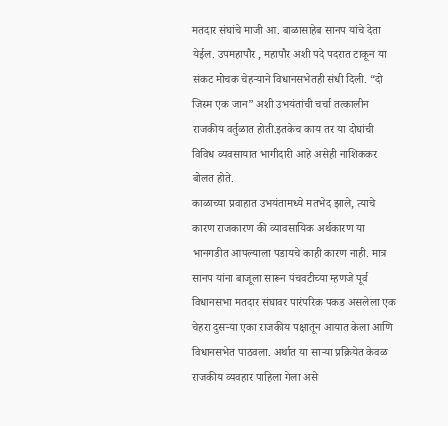मतदार संघांचे माजी आ. बाळासाहेब सानप यांचे देता येईल. उपमहापौर , महापौर अशी पदे पदरात टाकून या संकट मोचक चेहऱ्याने विधानसभेतही संधी दिली. “दो जिस्म एक जान” अशी उभयंतांची चर्चा तत्कालीन राजकीय वर्तुळात होती.इतकेच काय तर या दोघांची विविध व्यवसायात भागीदारी आहे असेही नाशिककर बोलत होते.
काळाच्या प्रवाहात उभयंतामध्ये मतभेद झाले, त्याचे कारण राजकारण की व्यावसायिक अर्थकारण या भानगडीत आपल्याला पडायचे काही कारण नाही. मात्र सानप यांना बाजूला सारून पंचवटीच्या म्हणजे पूर्व विधानसभा मतदार संघावर पारंपरिक पकड असलेला एक चेहरा दुसऱ्या एका राजकीय पक्षातून आयात केला आणि विधानसभेत पाठवला. अर्थात या साऱ्या प्रक्रियेत केवळ राजकीय व्यवहार पाहिला गेला असे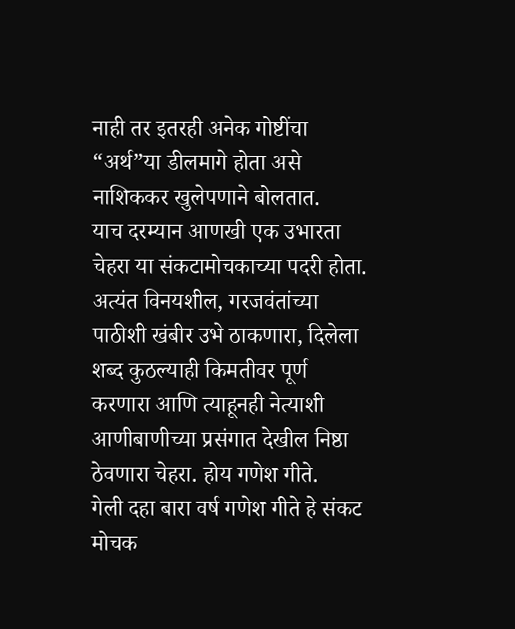नाही तर इतरही अनेक गोष्टींचा “अर्थ”या डीलमागे होता असे नाशिककर खुलेपणाने बोलतात.
याच दरम्यान आणखी एक उभारता चेहरा या संकटामोचकाच्या पदरी होता. अत्यंत विनयशील, गरजवंतांच्या पाठीशी खंबीर उभे ठाकणारा, दिलेला शब्द कुठल्याही किमतीवर पूर्ण करणारा आणि त्याहूनही नेत्याशी आणीबाणीच्या प्रसंगात देखील निष्ठा ठेवणारा चेहरा. होय गणेश गीते.
गेली दहा बारा वर्ष गणेश गीते हे संकट मोचक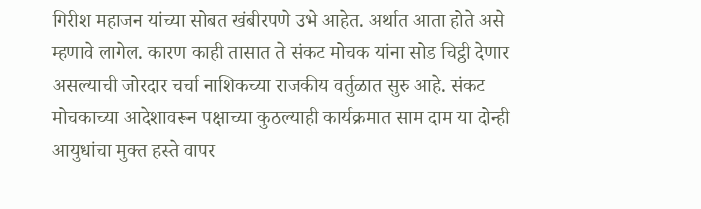गिरीश महाजन यांच्या सोबत खंबीरपणे उभे आहेत. अर्थात आता होते असे म्हणावे लागेल. कारण काही तासात ते संकट मोचक यांना सोड चिट्ठी देणार असल्याची जोरदार चर्चा नाशिकच्या राजकीय वर्तुळात सुरु आहे. संकट मोचकाच्या आदेशावरून पक्षाच्या कुठल्याही कार्यक्रमात साम दाम या दोन्ही आयुधांचा मुक्त हस्ते वापर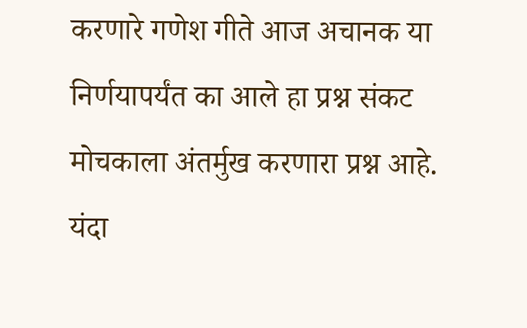करणारे गणेश गीते आज अचानक या निर्णयापर्यंत का आले हा प्रश्न संकट मोचकाला अंतर्मुख करणारा प्रश्न आहे. यंदा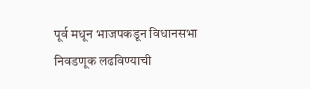पूर्व मधून भाजपकडून विधानसभा निवडणूक लढविण्याची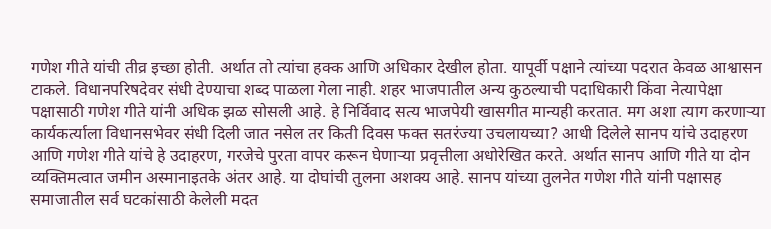गणेश गीते यांची तीव्र इच्छा होती. अर्थात तो त्यांचा हक्क आणि अधिकार देखील होता. यापूर्वी पक्षाने त्यांच्या पदरात केवळ आश्वासन टाकले. विधानपरिषदेवर संधी देण्याचा शब्द पाळला गेला नाही. शहर भाजपातील अन्य कुठल्याची पदाधिकारी किंवा नेत्यापेक्षा पक्षासाठी गणेश गीते यांनी अधिक झळ सोसली आहे. हे निर्विवाद सत्य भाजपेयी खासगीत मान्यही करतात. मग अशा त्याग करणाऱ्या कार्यकर्त्याला विधानसभेवर संधी दिली जात नसेल तर किती दिवस फक्त सतरंज्या उचलायच्या? आधी दिलेले सानप यांचे उदाहरण आणि गणेश गीते यांचे हे उदाहरण, गरजेचे पुरता वापर करून घेणाऱ्या प्रवृत्तीला अधोरेखित करते. अर्थात सानप आणि गीते या दोन व्यक्तिमत्वात जमीन अस्मानाइतके अंतर आहे. या दोघांची तुलना अशक्य आहे. सानप यांच्या तुलनेत गणेश गीते यांनी पक्षासह समाजातील सर्व घटकांसाठी केलेली मदत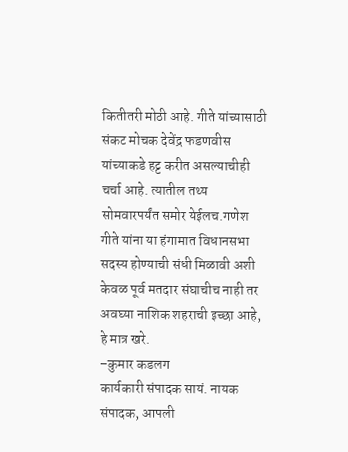कितीतरी मोठी आहे. गीते यांच्यासाठी संकट मोचक देवेंद्र फडणवीस यांच्याकडे हट्ट करीत असल्याचीही चर्चा आहे. त्यातील तथ्य सोमवारपर्यंत समोर येईलच.गणेश गीते यांना या हंगामात विधानसभा सदस्य होण्याची संधी मिळावी अशी केवळ पूर्व मतदार संघाचीच नाही तर अवघ्या नाशिक शहराची इच्छा आहे, हे मात्र खरे.
–कुमार कडलग
कार्यकारी संपादक सायं. नायक
संपादक, आपली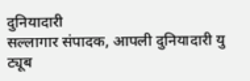दुनियादारी
सल्लागार संपादक, आपली दुनियादारी यु ट्यूब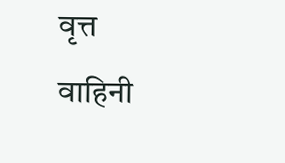वृत्त वाहिनी